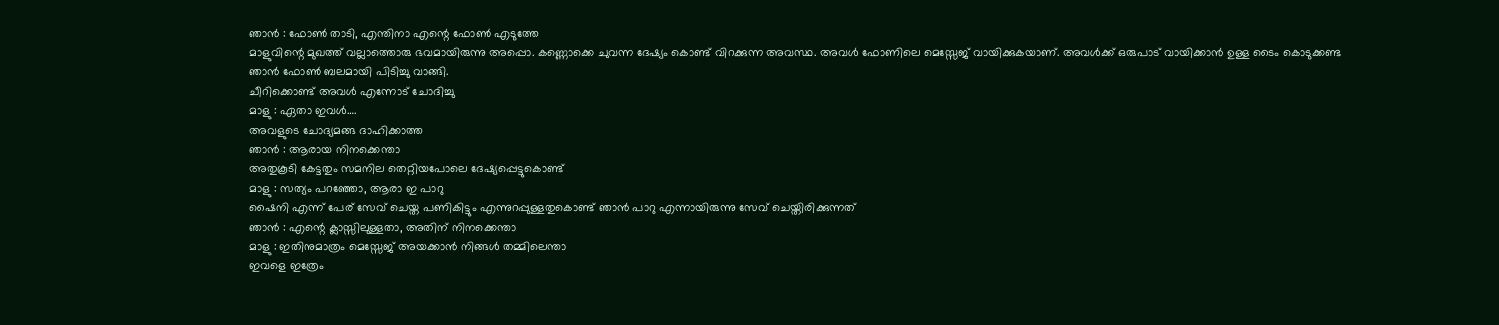ഞാൻ : ഫോൺ താടി, എന്തിനാ എന്റെ ഫോൺ എടുത്തേ
മാളുവിന്റെ മുഖത്ത് വല്ലാത്തൊരു ഭവമായിരുന്നു അപ്പൊ. കണ്ണൊക്കെ ചുവന്ന ദേഷ്യം കൊണ്ട് വിറക്കുന്ന അവസ്ഥ. അവൾ ഫോണിലെ മെസ്സേജ് വായിക്കുകയാണ്. അവൾക്ക് ഒരുപാട് വായിക്കാൻ ഉള്ള ടൈം കൊടുക്കണ്ട
ഞാൻ ഫോൺ ബലമായി പിടിച്ചു വാങ്ങി.
ചീറിക്കൊണ്ട് അവൾ എന്നോട് ചോദിച്ചു
മാളു : ഏതാ ഇവൾ….
അവളുടെ ചോദ്യമങ്ങ ദാഹിക്കാത്ത
ഞാൻ : ആരായ നിനക്കെന്താ
അതുകൂടി കേട്ടതും സമനില തെറ്റിയപോലെ ദേഷ്യപ്പെട്ടുകൊണ്ട്
മാളു : സത്യം പറഞ്ഞോ, ആരാ ഇ പാറു
ഷൈനി എന്ന് പേര് സേവ് ചെയ്ത പണികിട്ടും എന്നുറപ്പുള്ളതുകൊണ്ട് ഞാൻ പാറു എന്നായിരുന്നു സേവ് ചെയ്തിരിക്കുന്നത്
ഞാൻ : എന്റെ ക്ലാസ്സിലുള്ളതാ, അതിന് നിനക്കെന്താ
മാളു : ഇതിനുമാത്രം മെസ്സേജ് അയക്കാൻ നിങ്ങൾ തമ്മിലെന്താ
ഇവളെ ഇത്രേം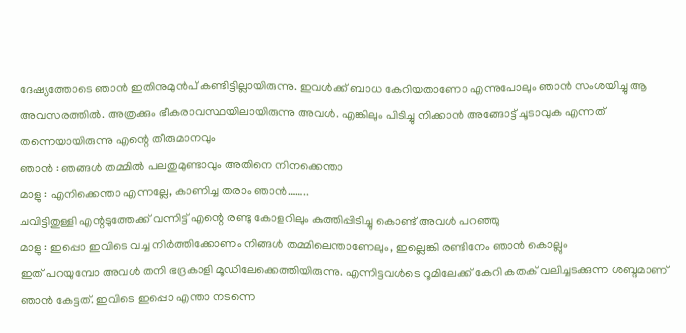ദേഷ്യത്തോടെ ഞാൻ ഇതിനുമുൻപ് കണ്ടിട്ടില്ലായിരുന്നു. ഇവൾക്ക് ബാധ കേറിയതാണോ എന്നുപോലും ഞാൻ സംശയിച്ചു ആ അവസരത്തിൽ. അത്രക്കും ഭീകരാവസ്ഥയിലായിരുന്നു അവൾ. എങ്കിലും പിടിച്ചു നിക്കാൻ അങ്ങോട്ട് ചൂടാവുക എന്നത് തന്നെയായിരുന്നു എന്റെ തീരുമാനവും
ഞാൻ : ഞങ്ങൾ തമ്മിൽ പലതുമുണ്ടാവും അതിനെ നിനക്കെന്താ
മാളു : എനിക്കെന്താ എന്നല്ലേ, കാണിച്ച തരാം ഞാൻ……..
ചവിട്ടിതുള്ളി എന്റടുത്തേക്ക് വന്നിട്ട് എന്റെ രണ്ടു കോളറിലും കുത്തിപ്പിടിച്ചു കൊണ്ട് അവൾ പറഞ്ഞു
മാളു : ഇപ്പൊ ഇവിടെ വച്ച നിർത്തിക്കോണം നിങ്ങൾ തമ്മിലെന്താണേലും, ഇല്ലെങ്കി രണ്ടിനേം ഞാൻ കൊല്ലും
ഇത് പറയുമ്പോ അവൾ തനി ഭദ്രകാളി മൂഡിലേക്കെത്തിയിരുന്നു. എന്നിട്ടവൾടെ റൂമിലേക്ക് കേറി കതക് വലിച്ചടക്കുന്ന ശബ്ദമാണ് ഞാൻ കേട്ടത്. ഇവിടെ ഇപ്പൊ എന്താ നടന്നെ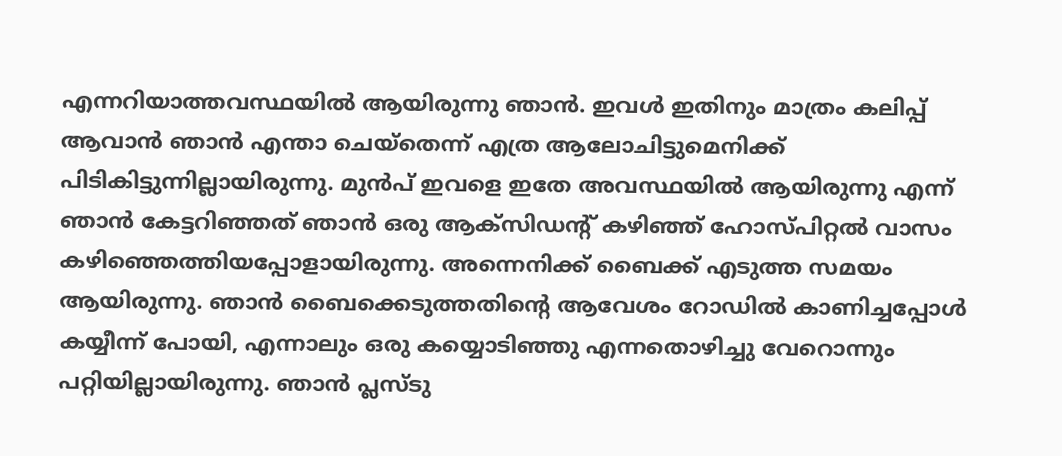എന്നറിയാത്തവസ്ഥയിൽ ആയിരുന്നു ഞാൻ. ഇവൾ ഇതിനും മാത്രം കലിപ്പ് ആവാൻ ഞാൻ എന്താ ചെയ്തെന്ന് എത്ര ആലോചിട്ടുമെനിക്ക് പിടികിട്ടുന്നില്ലായിരുന്നു. മുൻപ് ഇവളെ ഇതേ അവസ്ഥയിൽ ആയിരുന്നു എന്ന് ഞാൻ കേട്ടറിഞ്ഞത് ഞാൻ ഒരു ആക്സിഡന്റ് കഴിഞ്ഞ് ഹോസ്പിറ്റൽ വാസം കഴിഞ്ഞെത്തിയപ്പോളായിരുന്നു. അന്നെനിക്ക് ബൈക്ക് എടുത്ത സമയം ആയിരുന്നു. ഞാൻ ബൈക്കെടുത്തതിന്റെ ആവേശം റോഡിൽ കാണിച്ചപ്പോൾ കയ്യീന്ന് പോയി, എന്നാലും ഒരു കയ്യൊടിഞ്ഞു എന്നതൊഴിച്ചു വേറൊന്നും പറ്റിയില്ലായിരുന്നു. ഞാൻ പ്ലസ്ടു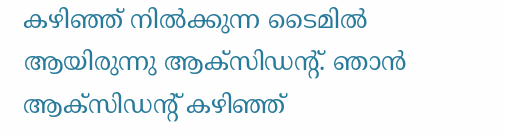കഴിഞ്ഞ് നിൽക്കുന്ന ടൈമിൽ ആയിരുന്നു ആക്സിഡന്റ്. ഞാൻ ആക്സിഡന്റ് കഴിഞ്ഞ്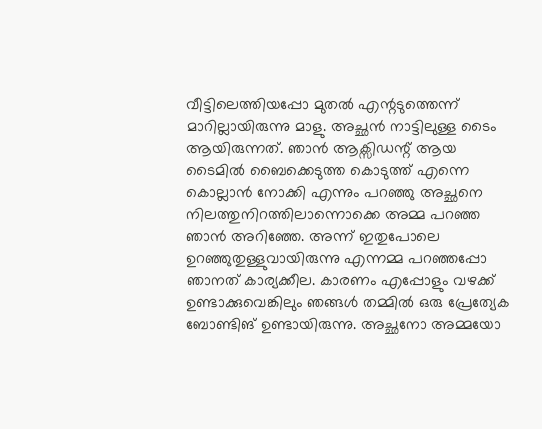വീട്ടിലെത്തിയപ്പോ മുതൽ എന്റടുത്തെന്ന് മാറില്ലായിരുന്നു മാളു. അച്ഛൻ നാട്ടിലുള്ള ടൈം ആയിരുന്നത്. ഞാൻ ആക്സിഡന്റ് ആയ ടൈമിൽ ബൈക്കെടുത്ത കൊടുത്ത് എന്നെ കൊല്ലാൻ നോക്കി എന്നും പറഞ്ഞു അച്ഛനെ നിലത്തുനിറത്തിലാന്നൊക്കെ അമ്മ പറഞ്ഞ ഞാൻ അറിഞ്ഞേ. അന്ന് ഇതുപോലെ ഉറഞ്ഞുതുള്ളുവായിരുന്നു എന്നമ്മ പറഞ്ഞപ്പോ ഞാനത് കാര്യക്കീല. കാരണം എപ്പോളും വഴക്ക് ഉണ്ടാക്കുവെങ്കിലും ഞങ്ങൾ തമ്മിൽ ഒരു പ്രേത്യേക ബോണ്ടിങ് ഉണ്ടായിരുന്നു. അച്ഛനോ അമ്മയോ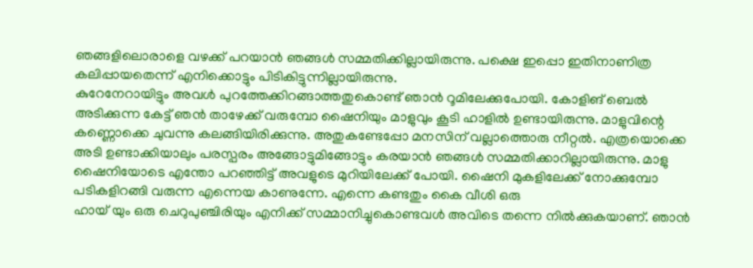ഞങ്ങളിലൊരാളെ വഴക്ക് പറയാൻ ഞങ്ങൾ സമ്മതിക്കില്ലായിരുന്നു. പക്ഷെ ഇപ്പൊ ഇതിനാണിത്ര കലിപ്പായതെന്ന് എനിക്കൊട്ടും പിടികിട്ടുന്നില്ലായിരുന്നു.
കുറേനേറായിട്ടും അവൾ പുറത്തേക്കിറങ്ങാത്തതുകൊണ്ട് ഞാൻ റൂമിലേക്കുപോയി. കോളിങ് ബെൽ അടിക്കുന്ന കേട്ട് ഞൻ താഴേക്ക് വരുമ്പോ ഷൈനിയും മാളുവും കൂടി ഹാളിൽ ഉണ്ടായിരുന്നു. മാളുവിന്റെ കണ്ണൊക്കെ ചുവന്നു കലങ്ങിയിരിക്കുന്നു. അതുകണ്ടേപ്പോ മനസിന് വല്ലാത്തൊരു നീറ്റൽ. എത്രയൊക്കെ അടി ഉണ്ടാക്കിയാലും പരസ്പരം അങ്ങോട്ടുമിങ്ങോട്ടും കരയാൻ ഞങ്ങൾ സമ്മതിക്കാറില്ലായിരുന്നു. മാളു ഷൈനിയോടെ എന്തോ പറഞ്ഞിട്ട് അവളുടെ മുറിയിലേക്ക് പോയി. ഷൈനി മുകളിലേക്ക് നോക്കുമ്പോ പടികളിറങ്ങി വരുന്ന എന്നെയ കാണുന്നേ. എന്നെ കണ്ടതും കൈ വീശി ഒരു
ഹായ് യും ഒരു ചെറുപുഞ്ചിരിയും എനിക്ക് സമ്മാനിച്ചുകൊണ്ടവൾ അവിടെ തന്നെ നിൽക്കുകയാണ്. ഞാൻ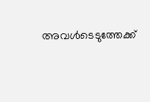അവൾടെടുത്തേക്ക്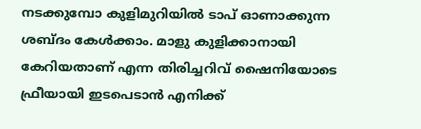നടക്കുമ്പോ കുളിമുറിയിൽ ടാപ് ഓണാക്കുന്ന ശബ്ദം കേൾക്കാം. മാളു കുളിക്കാനായി കേറിയതാണ് എന്ന തിരിച്ചറിവ് ഷൈനിയോടെ ഫ്രീയായി ഇടപെടാൻ എനിക്ക്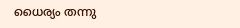ധൈര്യം തന്നു